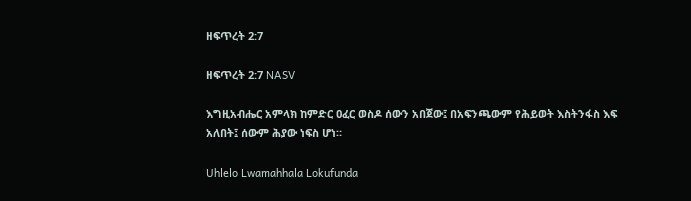ዘፍጥረት 2:7

ዘፍጥረት 2:7 NASV

እግዚአብሔር አምላክ ከምድር ዐፈር ወስዶ ሰውን አበጀው፤ በአፍንጫውም የሕይወት እስትንፋስ እፍ አለበት፤ ሰውም ሕያው ነፍስ ሆነ።

Uhlelo Lwamahhala Lokufunda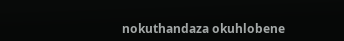nokuthandaza okuhlobene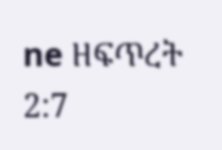ne ዘፍጥረት 2:7